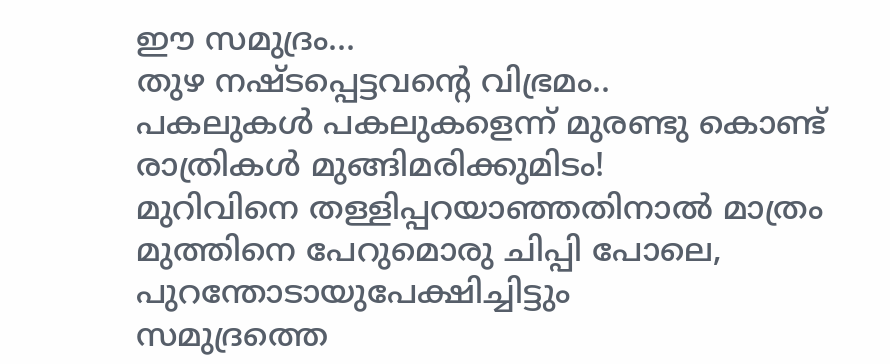ഈ സമുദ്രം…
തുഴ നഷ്ടപ്പെട്ടവൻ്റെ വിഭ്രമം..
പകലുകൾ പകലുകളെന്ന് മുരണ്ടു കൊണ്ട്
രാത്രികൾ മുങ്ങിമരിക്കുമിടം!
മുറിവിനെ തള്ളിപ്പറയാഞ്ഞതിനാൽ മാത്രം
മുത്തിനെ പേറുമൊരു ചിപ്പി പോലെ,
പുറന്തോടായുപേക്ഷിച്ചിട്ടും
സമുദ്രത്തെ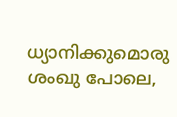ധ്യാനിക്കുമൊരു ശംഖു പോലെ,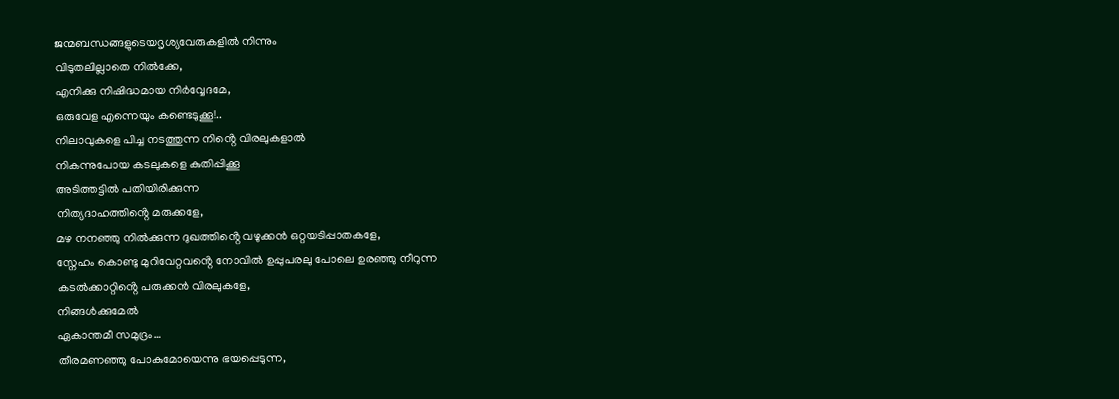ജന്മബന്ധങ്ങളുടെയദൃശ്യവേരുകളിൽ നിന്നും
വിടുതലില്ലാതെ നിൽക്കേ,
എനിക്കു നിഷിദ്ധമായ നിർവ്വേദമേ,
ഒരുവേള എന്നെയും കണ്ടെടുക്കൂ!..
നിലാവുകളെ പിച്ച നടത്തുന്ന നിൻ്റെ വിരലുകളാൽ
നികന്നുപോയ കടലുകളെ കുതിപ്പിക്കൂ
അടിത്തട്ടിൽ പതിയിരിക്കുന്ന
നിത്യദാഹത്തിൻ്റെ മരുക്കളേ,
മഴ നനഞ്ഞു നിൽക്കുന്ന ദുഖത്തിൻ്റെ വഴുക്കൻ ഒറ്റയടിപ്പാതകളേ,
സ്നേഹം കൊണ്ടു മുറിവേറ്റവൻ്റെ നോവിൽ ഉപ്പുപരലു പോലെ ഉരഞ്ഞു നീറുന്ന
കടൽക്കാറ്റിൻ്റെ പരുക്കൻ വിരലുകളേ,
നിങ്ങൾക്കുമേൽ
ഏകാന്തമീ സമുദ്രം…
തീരമണഞ്ഞു പോകുമോയെന്നു ഭയപ്പെടുന്ന,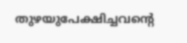തുഴയുപേക്ഷിച്ചവൻ്റെ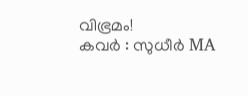വിഭ്രമം!
കവർ : സുധീർ MA